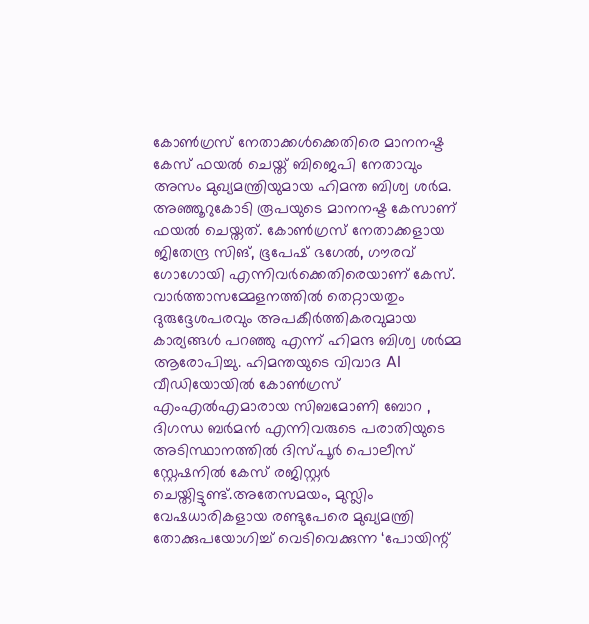കോൺഗ്രസ് നേതാക്കൾക്കെതിരെ മാനനഷ്ട കേസ് ഫയൽ ചെയ്ത് ബിജെപി നേതാവും അസം മുഖ്യമന്ത്രിയുമായ ഹിമന്ത ബിശ്വ ശർമ. അഞ്ഞൂറുകോടി രൂപയുടെ മാനനഷ്ട കേസാണ് ഫയൽ ചെയ്തത്. കോൺഗ്രസ് നേതാക്കളായ ജിതേന്ദ്ര സിങ്, ഭൂപേഷ് ഭഗേൽ, ഗൗരവ് ഗോഗോയി എന്നിവർക്കെതിരെയാണ് കേസ്. വാർത്താസമ്മേളനത്തിൽ തെറ്റായതും ദുരുദ്ദേശപരവും അപകീർത്തികരവുമായ കാര്യങ്ങൾ പറഞ്ഞു എന്ന് ഹിമന്ദ ബിശ്വ ശർമ്മ ആരോപിച്ചു. ഹിമന്തയുടെ വിവാദ AI വീഡിയോയിൽ കോൺഗ്രസ് എംഎൽഎമാരായ സിബമോണി ബോറ , ദിഗന്ധ ബർമൻ എന്നിവരുടെ പരാതിയുടെ അടിസ്ഥാനത്തിൽ ദിസ്പൂർ പൊലീസ് സ്റ്റേഷനിൽ കേസ് രജിസ്റ്റർ ചെയ്തിട്ടുണ്ട്.അതേസമയം, മുസ്ലിം വേഷധാരികളായ രണ്ടുപേരെ മുഖ്യമന്ത്രി തോക്കുപയോഗിച്ച് വെടിവെക്കുന്ന ‘പോയിന്റ്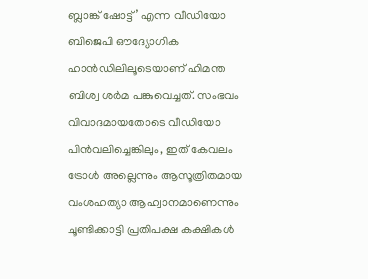ബ്ലാങ്ക് ഷോട്ട്’ എന്ന വീഡിയോ ബിജെപി ഔദ്യോഗിക ഹാൻഡിലിലൂടെയാണ് ഹിമന്ത ബിശ്വ ശർമ പങ്കുവെച്ചത്. സംഭവം വിവാദമായതോടെ വീഡിയോ പിൻവലിച്ചെങ്കിലും, ഇത് കേവലം ട്രോൾ അല്ലെന്നും ആസൂത്രിതമായ വംശഹത്യാ ആഹ്വാനമാണെന്നും ചൂണ്ടിക്കാട്ടി പ്രതിപക്ഷ കക്ഷികൾ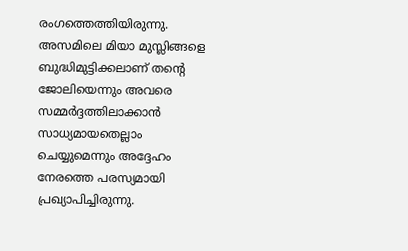രംഗത്തെത്തിയിരുന്നു. അസമിലെ മിയാ മുസ്ലിങ്ങളെ ബുദ്ധിമുട്ടിക്കലാണ് തന്റെ ജോലിയെന്നും അവരെ സമ്മർദ്ദത്തിലാക്കാൻ സാധ്യമായതെല്ലാം ചെയ്യുമെന്നും അദ്ദേഹം നേരത്തെ പരസ്യമായി പ്രഖ്യാപിച്ചിരുന്നു.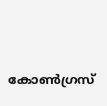കോൺഗ്രസ്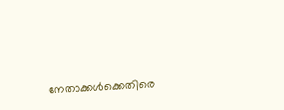നേതാക്കൾക്കെതിരെ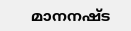മാനനഷ്ട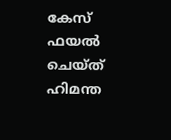കേസ് ഫയൽ ചെയ്ത് ഹിമന്ത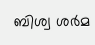ബിശ്വ ശർമ